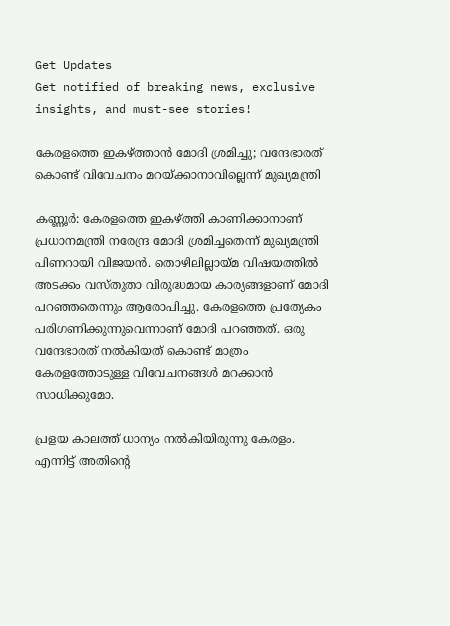Get Updates
Get notified of breaking news, exclusive insights, and must-see stories!

കേരളത്തെ ഇകഴ്ത്താന്‍ മോദി ശ്രമിച്ചു; വന്ദേഭാരത് കൊണ്ട് വിവേചനം മറയ്ക്കാനാവില്ലെന്ന് മുഖ്യമന്ത്രി

കണ്ണൂര്‍: കേരളത്തെ ഇകഴ്ത്തി കാണിക്കാനാണ് പ്രധാനമന്ത്രി നരേന്ദ്ര മോദി ശ്രമിച്ചതെന്ന് മുഖ്യമന്ത്രി പിണറായി വിജയന്‍. തൊഴിലില്ലായ്മ വിഷയത്തില്‍ അടക്കം വസ്തുതാ വിരുദ്ധമായ കാര്യങ്ങളാണ് മോദി പറഞ്ഞതെന്നും ആരോപിച്ചു. കേരളത്തെ പ്രത്യേകം പരിഗണിക്കുന്നുവെന്നാണ് മോദി പറഞ്ഞത്. ഒരു വന്ദേഭാരത് നല്‍കിയത് കൊണ്ട് മാത്രം കേരളത്തോടുള്ള വിവേചനങ്ങള്‍ മറക്കാന്‍ സാധിക്കുമോ.

പ്രളയ കാലത്ത് ധാന്യം നല്‍കിയിരുന്നു കേരളം. എന്നിട്ട് അതിന്റെ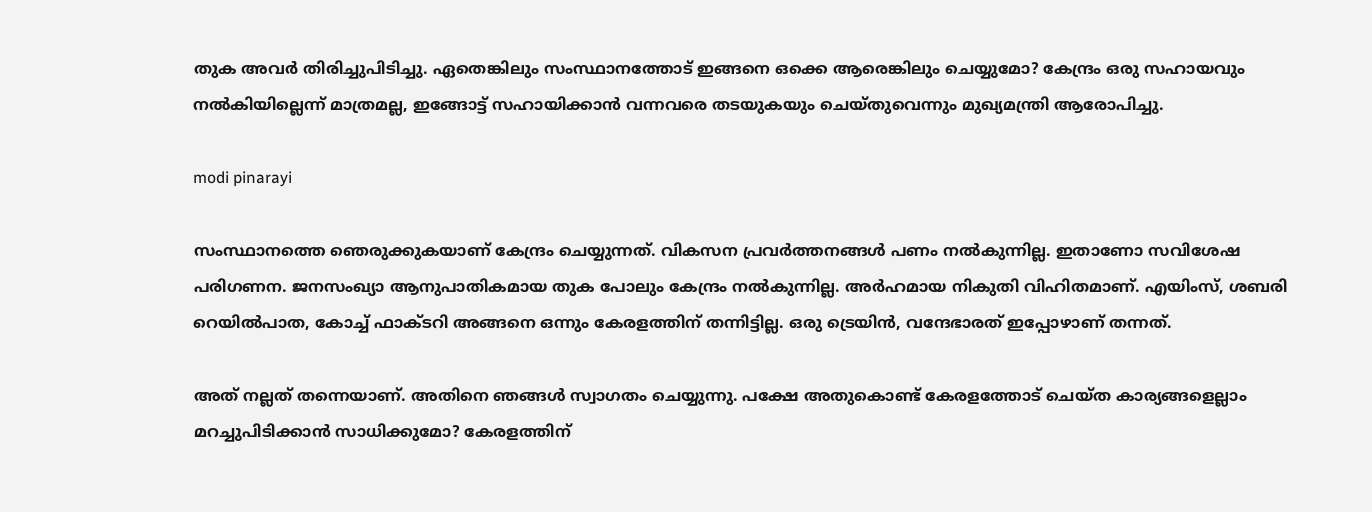തുക അവര്‍ തിരിച്ചുപിടിച്ചു. ഏതെങ്കിലും സംസ്ഥാനത്തോട് ഇങ്ങനെ ഒക്കെ ആരെങ്കിലും ചെയ്യുമോ? കേന്ദ്രം ഒരു സഹായവും നല്‍കിയില്ലെന്ന് മാത്രമല്ല, ഇങ്ങോട്ട് സഹായിക്കാന്‍ വന്നവരെ തടയുകയും ചെയ്തുവെന്നും മുഖ്യമന്ത്രി ആരോപിച്ചു.

modi pinarayi

സംസ്ഥാനത്തെ ഞെരുക്കുകയാണ് കേന്ദ്രം ചെയ്യുന്നത്. വികസന പ്രവര്‍ത്തനങ്ങള്‍ പണം നല്‍കുന്നില്ല. ഇതാണോ സവിശേഷ പരിഗണന. ജനസംഖ്യാ ആനുപാതികമായ തുക പോലും കേന്ദ്രം നല്‍കുന്നില്ല. അര്‍ഹമായ നികുതി വിഹിതമാണ്. എയിംസ്, ശബരി റെയില്‍പാത, കോച്ച് ഫാക്ടറി അങ്ങനെ ഒന്നും കേരളത്തിന് തന്നിട്ടില്ല. ഒരു ട്രെയിന്‍, വന്ദേഭാരത് ഇപ്പോഴാണ് തന്നത്.

അത് നല്ലത് തന്നെയാണ്. അതിനെ ഞങ്ങള്‍ സ്വാഗതം ചെയ്യുന്നു. പക്ഷേ അതുകൊണ്ട് കേരളത്തോട് ചെയ്ത കാര്യങ്ങളെല്ലാം മറച്ചുപിടിക്കാന്‍ സാധിക്കുമോ? കേരളത്തിന്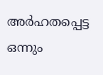അര്‍ഹതപ്പെട്ട ഒന്നും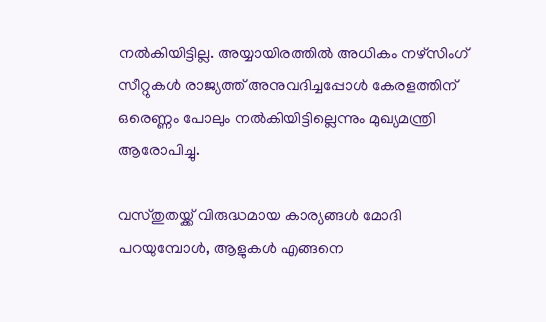നല്‍കിയിട്ടില്ല. അയ്യായിരത്തില്‍ അധികം നഴ്‌സിംഗ് സീറ്റുകള്‍ രാജ്യത്ത് അനുവദിച്ചപ്പോള്‍ കേരളത്തിന് ഒരെണ്ണം പോലും നല്‍കിയിട്ടില്ലെന്നും മുഖ്യമന്ത്രി ആരോപിച്ചു.

വസ്തുതയ്ക്ക് വിരുദ്ധമായ കാര്യങ്ങള്‍ മോദി പറയുമ്പോള്‍, ആളുകള്‍ എങ്ങനെ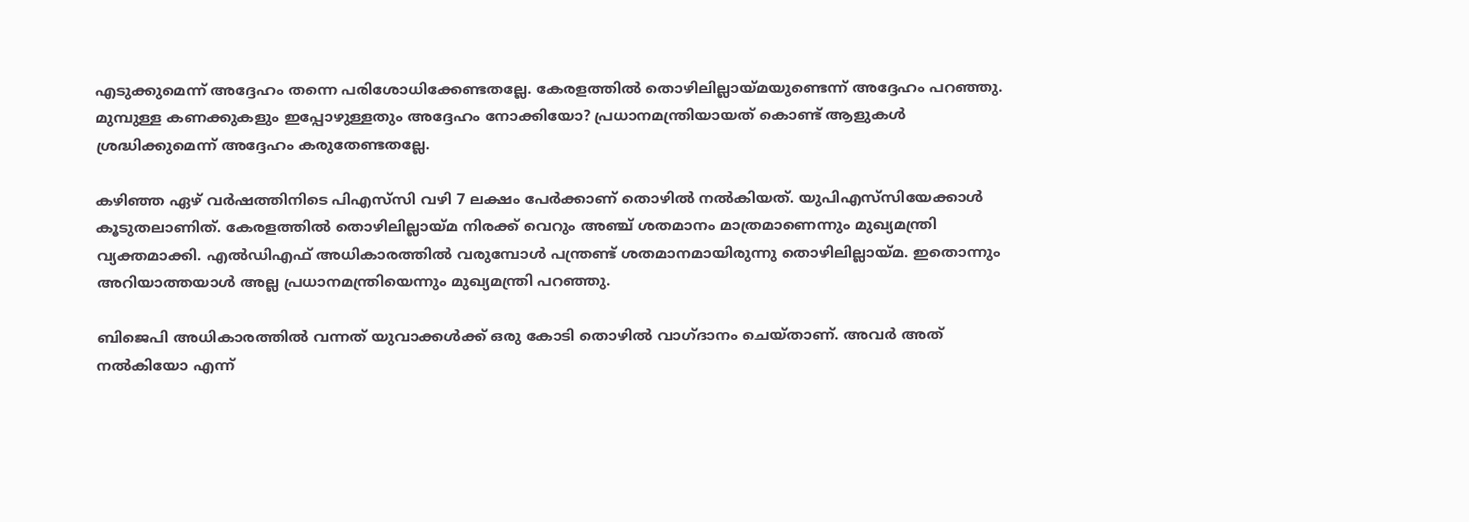എടുക്കുമെന്ന് അദ്ദേഹം തന്നെ പരിശോധിക്കേണ്ടതല്ലേ. കേരളത്തില്‍ തൊഴിലില്ലായ്മയുണ്ടെന്ന് അദ്ദേഹം പറഞ്ഞു. മുമ്പുള്ള കണക്കുകളും ഇപ്പോഴുള്ളതും അദ്ദേഹം നോക്കിയോ? പ്രധാനമന്ത്രിയായത് കൊണ്ട് ആളുകള്‍ ശ്രദ്ധിക്കുമെന്ന് അദ്ദേഹം കരുതേണ്ടതല്ലേ.

കഴിഞ്ഞ ഏഴ് വര്‍ഷത്തിനിടെ പിഎസ്‌സി വഴി 7 ലക്ഷം പേര്‍ക്കാണ് തൊഴില്‍ നല്‍കിയത്. യുപിഎസ്‌സിയേക്കാള്‍ കൂടുതലാണിത്. കേരളത്തില്‍ തൊഴിലില്ലായ്മ നിരക്ക് വെറും അഞ്ച് ശതമാനം മാത്രമാണെന്നും മുഖ്യമന്ത്രി വ്യക്തമാക്കി. എല്‍ഡിഎഫ് അധികാരത്തില്‍ വരുമ്പോള്‍ പന്ത്രണ്ട് ശതമാനമായിരുന്നു തൊഴിലില്ലായ്മ. ഇതൊന്നും അറിയാത്തയാള്‍ അല്ല പ്രധാനമന്ത്രിയെന്നും മുഖ്യമന്ത്രി പറഞ്ഞു.

ബിജെപി അധികാരത്തില്‍ വന്നത് യുവാക്കള്‍ക്ക് ഒരു കോടി തൊഴില്‍ വാഗ്ദാനം ചെയ്താണ്. അവര്‍ അത് നല്‍കിയോ എന്ന്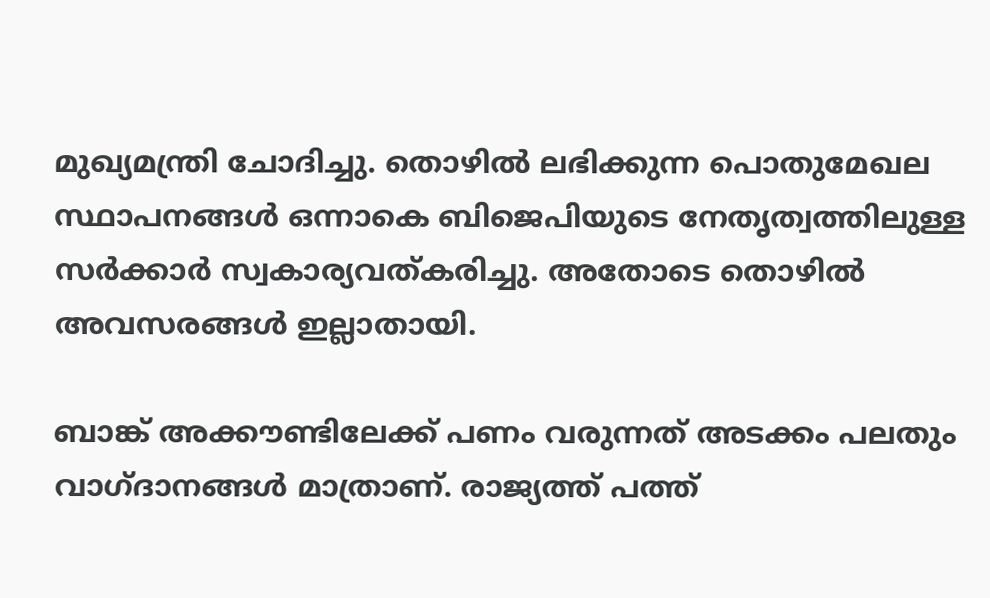മുഖ്യമന്ത്രി ചോദിച്ചു. തൊഴില്‍ ലഭിക്കുന്ന പൊതുമേഖല സ്ഥാപനങ്ങള്‍ ഒന്നാകെ ബിജെപിയുടെ നേതൃത്വത്തിലുള്ള സര്‍ക്കാര്‍ സ്വകാര്യവത്കരിച്ചു. അതോടെ തൊഴില്‍ അവസരങ്ങള്‍ ഇല്ലാതായി.

ബാങ്ക് അക്കൗണ്ടിലേക്ക് പണം വരുന്നത് അടക്കം പലതും വാഗ്ദാനങ്ങള്‍ മാത്രാണ്. രാജ്യത്ത് പത്ത്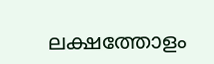ലക്ഷത്തോളം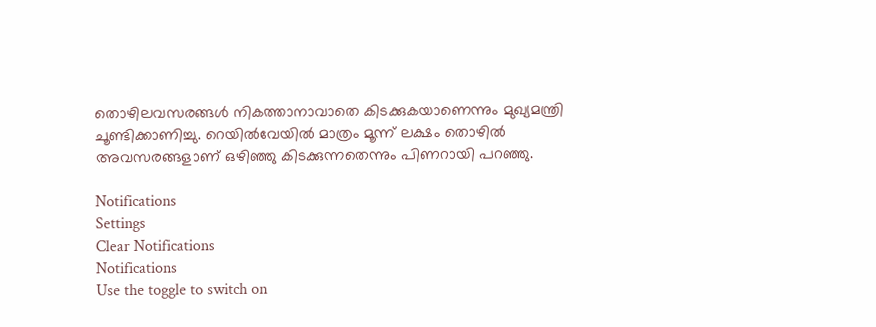തൊഴിലവസരങ്ങള്‍ നികത്താനാവാതെ കിടക്കുകയാണെന്നും മുഖ്യമന്ത്രി ചൂണ്ടിക്കാണിച്ചു. റെയില്‍വേയില്‍ മാത്രം മൂന്ന് ലക്ഷം തൊഴില്‍ അവസരങ്ങളാണ് ഒഴിഞ്ഞു കിടക്കുന്നതെന്നും പിണറായി പറഞ്ഞു.

Notifications
Settings
Clear Notifications
Notifications
Use the toggle to switch on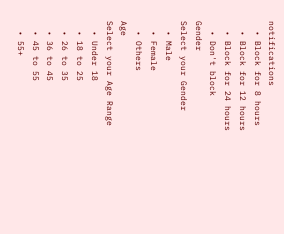notifications
  • Block for 8 hours
  • Block for 12 hours
  • Block for 24 hours
  • Don't block
Gender
Select your Gender
  • Male
  • Female
  • Others
Age
Select your Age Range
  • Under 18
  • 18 to 25
  • 26 to 35
  • 36 to 45
  • 45 to 55
  • 55+